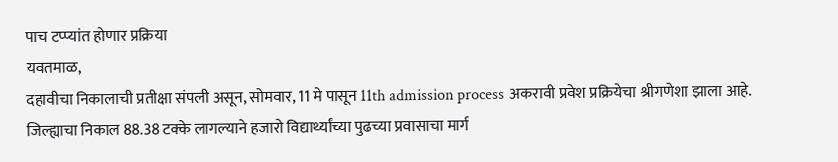पाच टप्प्यांत होणार प्रक्रिया
यवतमाळ,
दहावीचा निकालाची प्रतीक्षा संपली असून, सोमवार, 11 मे पासून 11th admission process अकरावी प्रवेश प्रक्रियेचा श्रीगणेशा झाला आहे. जिल्ह्याचा निकाल 88.38 टक्के लागल्याने हजारो विद्यार्थ्यांच्या पुढच्या प्रवासाचा मार्ग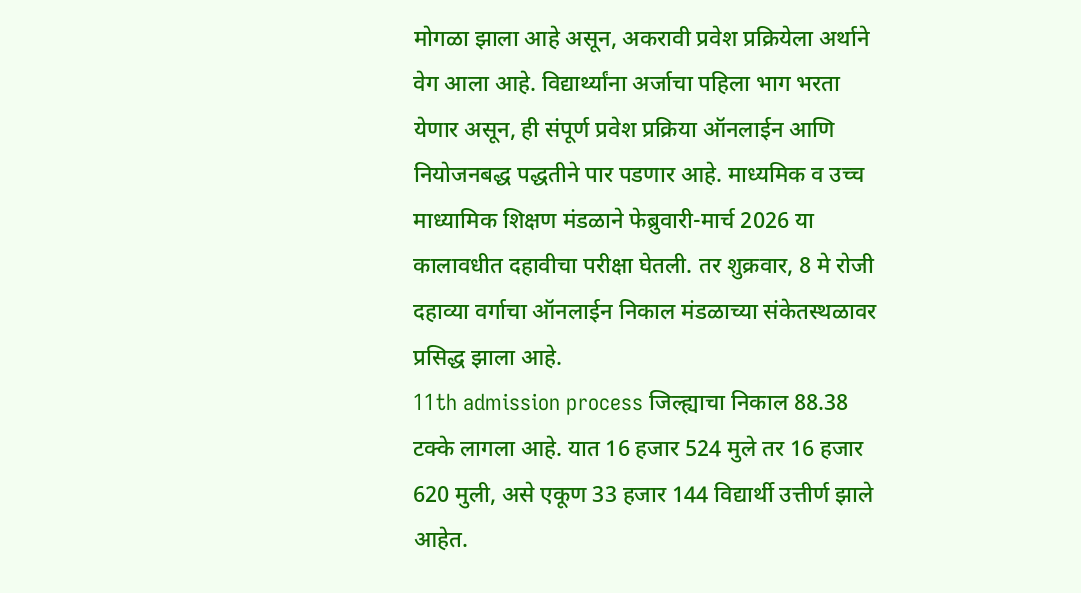मोगळा झाला आहे असून, अकरावी प्रवेश प्रक्रियेला अर्थाने वेग आला आहे. विद्यार्थ्यांना अर्जाचा पहिला भाग भरता येणार असून, ही संपूर्ण प्रवेश प्रक्रिया ऑनलाईन आणि नियोजनबद्ध पद्धतीने पार पडणार आहे. माध्यमिक व उच्च माध्यामिक शिक्षण मंडळाने फेब्रुवारी-मार्च 2026 या कालावधीत दहावीचा परीक्षा घेतली. तर शुक्रवार, 8 मे रोजी दहाव्या वर्गाचा ऑनलाईन निकाल मंडळाच्या संकेतस्थळावर प्रसिद्ध झाला आहे.
11th admission process जिल्ह्याचा निकाल 88.38 टक्के लागला आहे. यात 16 हजार 524 मुले तर 16 हजार 620 मुली, असे एकूण 33 हजार 144 विद्यार्थी उत्तीर्ण झाले आहेत.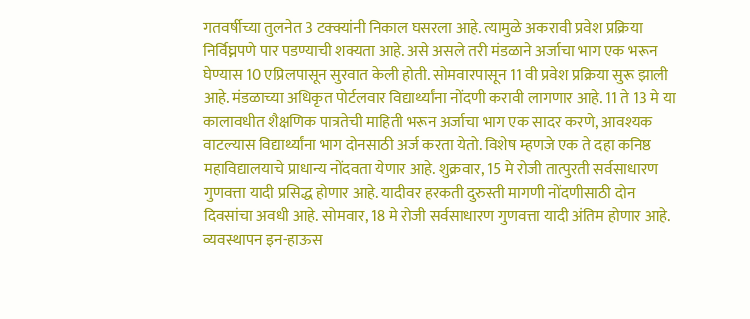गतवर्षीच्या तुलनेत 3 टक्क्यांनी निकाल घसरला आहे. त्यामुळे अकरावी प्रवेश प्रक्रिया निर्विघ्नपणे पार पडण्याची शक्यता आहे. असे असले तरी मंडळाने अर्जाचा भाग एक भरून घेण्यास 10 एप्रिलपासून सुरवात केली होती. सोमवारपासून 11 वी प्रवेश प्रक्रिया सुरू झाली आहे. मंडळाच्या अधिकृत पोर्टलवार विद्यार्थ्यांना नोंदणी करावी लागणार आहे. 11 ते 13 मे या कालावधीत शैक्षणिक पात्रतेची माहिती भरून अर्जाचा भाग एक सादर करणे, आवश्यक वाटल्यास विद्यार्थ्यांना भाग दोनसाठी अर्ज करता येतो. विशेष म्हणजे एक ते दहा कनिष्ठ महाविद्यालयाचे प्राधान्य नोंदवता येणार आहे. शुक्रवार, 15 मे रोजी तात्पुरती सर्वसाधारण गुणवत्ता यादी प्रसिद्ध होणार आहे. यादीवर हरकती दुरुस्ती मागणी नोंदणीसाठी दोन दिवसांचा अवधी आहे. सोमवार, 18 मे रोजी सर्वसाधारण गुणवत्ता यादी अंतिम होणार आहे. व्यवस्थापन इन-हाऊस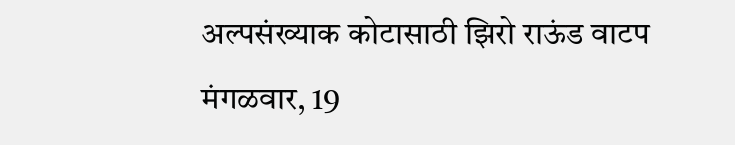अल्पसंख्याक कोटासाठी झिरो राऊंड वाटप मंगळवार, 19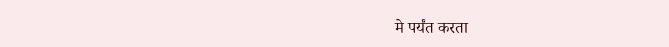मे पर्यंत करता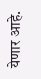येणार आहे.